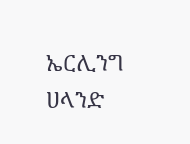ኤርሊንግ ሀላንድ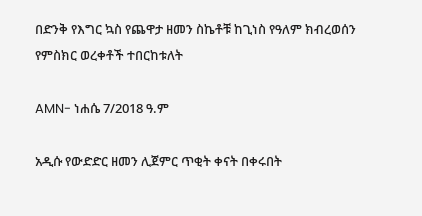በድንቅ የእግር ኳስ የጨዋታ ዘመን ስኬቶቹ ከጊነስ የዓለም ክብረወሰን የምስክር ወረቀቶች ተበርከቱለት

AMN- ነሐሴ 7/2018 ዓ.ም

አዲሱ የውድድር ዘመን ሊጀምር ጥቂት ቀናት በቀሩበት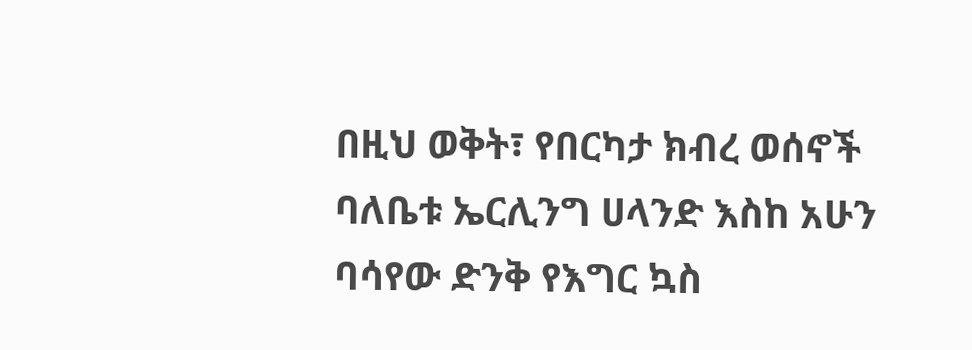በዚህ ወቅት፣ የበርካታ ክብረ ወሰኖች ባለቤቱ ኤርሊንግ ሀላንድ እስከ አሁን ባሳየው ድንቅ የእግር ኳስ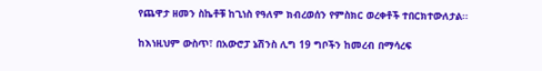የጨዋታ ዘመን ስኬቶቹ ከጊነስ የዓለም ክብረወሰን የምስክር ወረቀቶች ተበርክተውለታል፡፡

ከእነዚህም ውስጥ፣ በአውሮፓ ኔሽንስ ሊግ 19 ግቦችን ከመረብ በማሳረፍ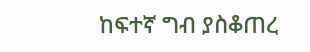ከፍተኛ ግብ ያስቆጠረ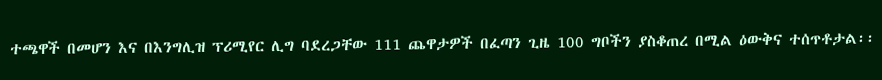ተጫዋች በመሆን እና በእንግሊዝ ፕሪሚየር ሊግ ባደረጋቸው 111 ጨዋታዎች በፈጣን ጊዜ 100 ግቦችን ያስቆጠረ በሚል ዕውቅና ተሰጥቶታል፡፡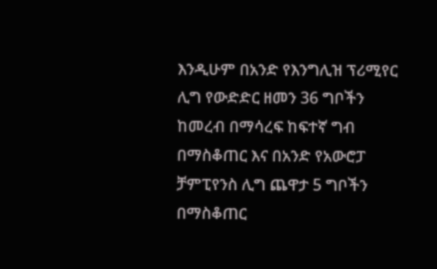እንዲሁም በአንድ የእንግሊዝ ፕሪሚየር ሊግ የውድድር ዘመን 36 ግቦችን ከመረብ በማሳረፍ ከፍተኛ ግብ በማስቆጠር እና በአንድ የአውሮፓ ቻምፒየንስ ሊግ ጨዋታ 5 ግቦችን በማስቆጠር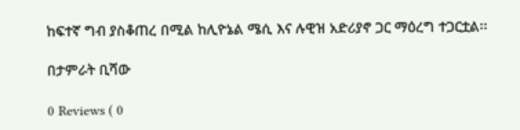ከፍተኛ ግብ ያስቆጠረ በሚል ከሊዮኔል ሜሲ እና ሉዊዝ አድሪያኖ ጋር ማዕረግ ተጋርቷል፡፡

በታምራት ቢሻው

0 Reviews ( 0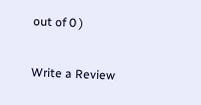out of 0 )

Write a Review